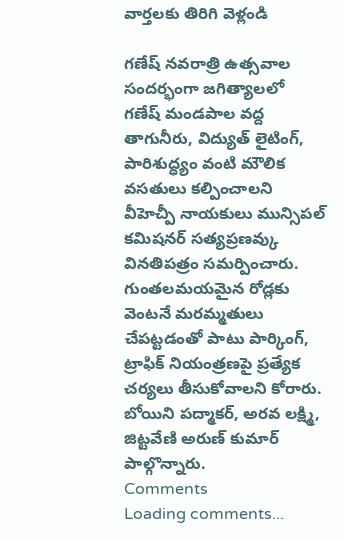వార్తలకు తిరిగి వెళ్లండి

గణేష్ నవరాత్రి ఉత్సవాల సందర్భంగా జగిత్యాలలో గణేష్ మండపాల వద్ద తాగునీరు, విద్యుత్ లైటింగ్, పారిశుద్ధ్యం వంటి మౌలిక వసతులు కల్పించాలని వీహెచ్పీ నాయకులు మున్సిపల్ కమిషనర్ సత్యప్రణవ్కు వినతిపత్రం సమర్పించారు.
గుంతలమయమైన రోడ్లకు వెంటనే మరమ్మతులు చేపట్టడంతో పాటు పార్కింగ్, ట్రాఫిక్ నియంత్రణపై ప్రత్యేక చర్యలు తీసుకోవాలని కోరారు. బోయిని పద్మాకర్, అరవ లక్ష్మి, జిట్టవేణి అరుణ్ కుమార్ పాల్గొన్నారు.
Comments
Loading comments...